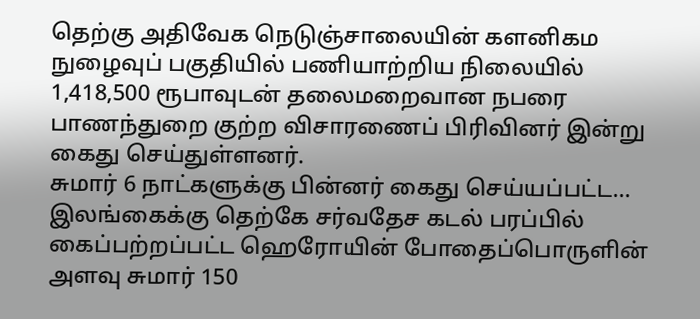தெற்கு அதிவேக நெடுஞ்சாலையின் களனிகம நுழைவுப் பகுதியில் பணியாற்றிய நிலையில் 1,418,500 ரூபாவுடன் தலைமறைவான நபரை பாணந்துறை குற்ற விசாரணைப் பிரிவினர் இன்று கைது செய்துள்ளனர்.
சுமார் 6 நாட்களுக்கு பின்னர் கைது செய்யப்பட்ட...
இலங்கைக்கு தெற்கே சர்வதேச கடல் பரப்பில் கைப்பற்றப்பட்ட ஹெரோயின் போதைப்பொருளின் அளவு சுமார் 150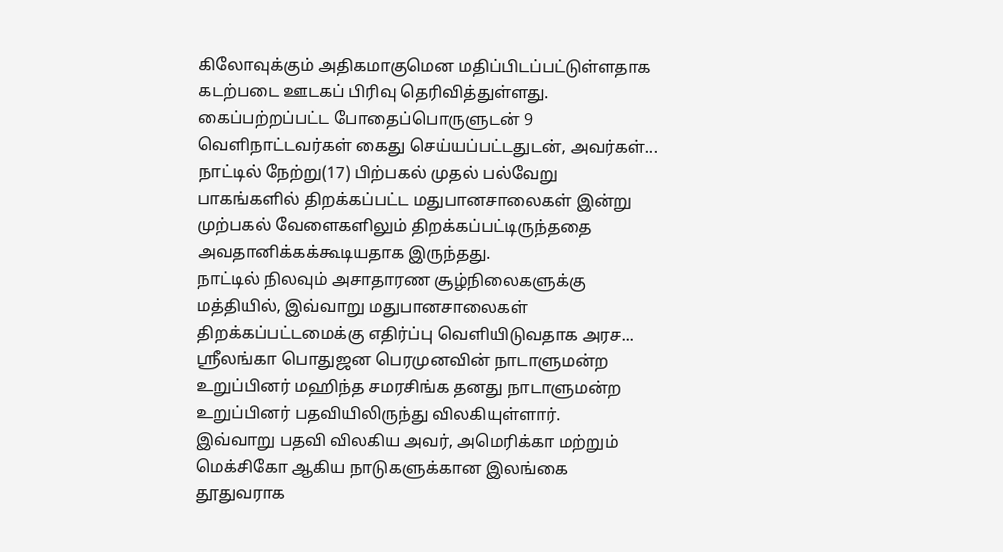கிலோவுக்கும் அதிகமாகுமென மதிப்பிடப்பட்டுள்ளதாக கடற்படை ஊடகப் பிரிவு தெரிவித்துள்ளது.
கைப்பற்றப்பட்ட போதைப்பொருளுடன் 9 வெளிநாட்டவர்கள் கைது செய்யப்பட்டதுடன், அவர்கள்...
நாட்டில் நேற்று(17) பிற்பகல் முதல் பல்வேறு பாகங்களில் திறக்கப்பட்ட மதுபானசாலைகள் இன்று முற்பகல் வேளைகளிலும் திறக்கப்பட்டிருந்ததை அவதானிக்கக்கூடியதாக இருந்தது.
நாட்டில் நிலவும் அசாதாரண சூழ்நிலைகளுக்கு மத்தியில், இவ்வாறு மதுபானசாலைகள் திறக்கப்பட்டமைக்கு எதிர்ப்பு வெளியிடுவதாக அரச...
ஸ்ரீலங்கா பொதுஜன பெரமுனவின் நாடாளுமன்ற உறுப்பினர் மஹிந்த சமரசிங்க தனது நாடாளுமன்ற உறுப்பினர் பதவியிலிருந்து விலகியுள்ளார்.
இவ்வாறு பதவி விலகிய அவர், அமெரிக்கா மற்றும் மெக்சிகோ ஆகிய நாடுகளுக்கான இலங்கை தூதுவராக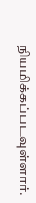நியமிக்கப்படவுள்ளார்.